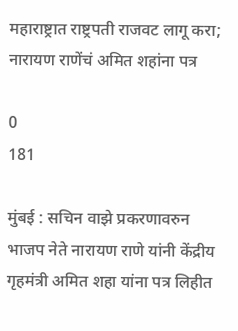महाराष्ट्रात राष्ट्रपती राजवट लागू करा; नारायण राणेंचं अमित शहांना पत्र

0
181

मुंबई : सचिन वाझे प्रकरणावरुन भाजप नेते नारायण राणे यांनी केंद्रीय गृहमंत्री अमित शहा यांना पत्र लिहीत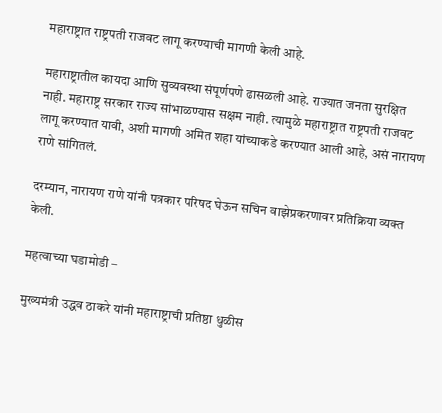महाराष्ट्रात राष्ट्रपती राजवट लागू करण्याची मागणी केली आहे.

महाराष्ट्रातील कायदा आणि सुव्यवस्था संपूर्णपणे ढासळली आहे. राज्यात जनता सुरक्षित नाही. महाराष्ट्र सरकार राज्य सांभाळण्यास सक्षम नाही. त्यामुळे महाराष्ट्रात राष्ट्रपती राजवट लागू करण्यात यावी, अशी मागणी अमित शहा यांच्याकडे करण्यात आली आहे, असं नारायण राणे सांगितलं.

दरम्यान, नारायण राणे यांनी पत्रकार परिषद घेऊन सचिन वाझेप्रकरणावर प्रतिक्रिया व्यक्त केली.

महत्वाच्या घडामोडी –

मुख्यमंत्री उद्धव ठाकरे यांनी महाराष्ट्राची प्रतिष्ठा धुळीस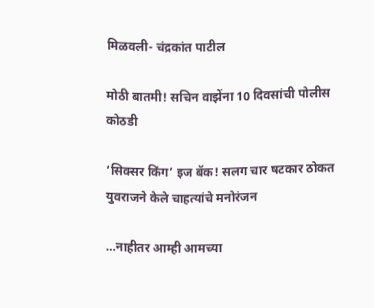मिळवली- चंद्रकांत पाटील

मोठी बातमी! सचिन वाझेंना 10 दिवसांची पोलीस कोठडी

‘सिक्सर किंग’ इज बॅक! सलग चार षटकार ठोकत युवराजने केले चाहत्यांचे मनोरंजन

…नाहीतर आम्ही आमच्या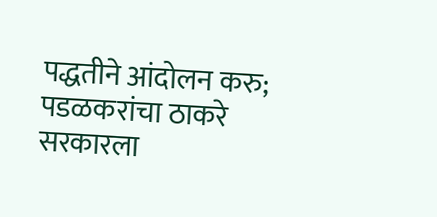पद्धतीने आंदोलन करु; पडळकरांचा ठाकरे सरकारला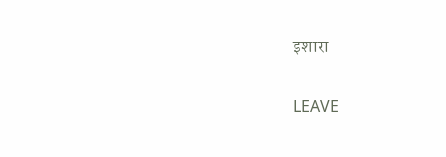इशारा

LEAVE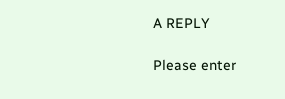A REPLY

Please enter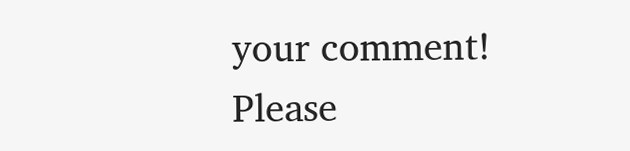your comment!
Please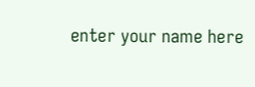enter your name here